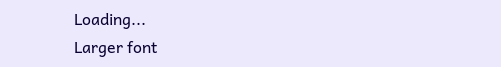Loading...
Larger font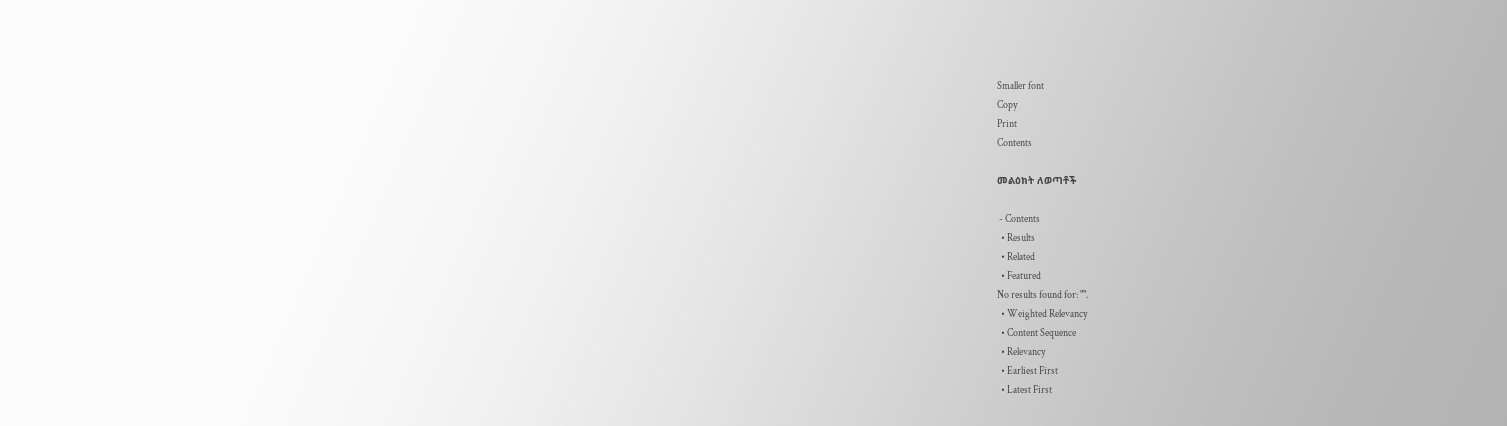Smaller font
Copy
Print
Contents

መልዕክት ለወጣቶች

 - Contents
  • Results
  • Related
  • Featured
No results found for: "".
  • Weighted Relevancy
  • Content Sequence
  • Relevancy
  • Earliest First
  • Latest First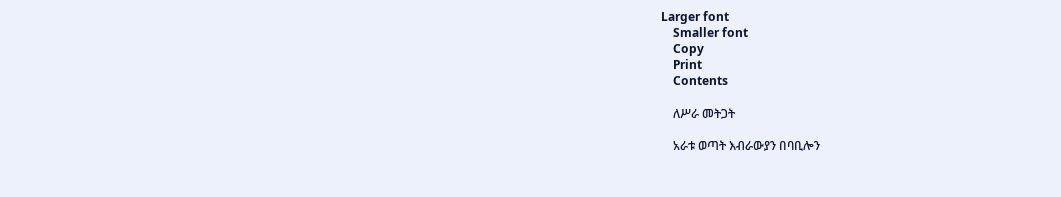Larger font
    Smaller font
    Copy
    Print
    Contents

    ለሥራ መትጋት

    አራቱ ወጣት እብራውያን በባቢሎን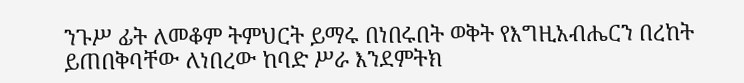ንጉሥ ፊት ለመቆም ትምህርት ይማሩ በነበሩበት ወቅት የእግዚአብሔርን በረከት ይጠበቅባቸው ለነበረው ከባድ ሥራ እንደምትክ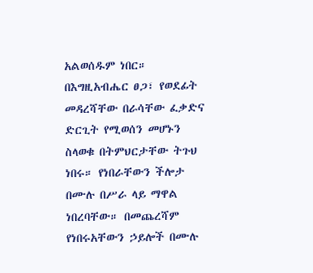አልወሰዱም ነበር። በእግዚአብሔር ፀጋ፣ የወደፊት መዳረሻቸው በራሳቸው ፈቃድና ድርጊት የሚወሰን መሆኑን ስላወቁ በትምህርታቸው ትጉህ ነበሩ። የነበራቸውን ችሎታ በሙሉ በሥራ ላይ ማዋል ነበረባቸው። በመጨረሻም የነበሩአቸውን ኃይሎች በሙሉ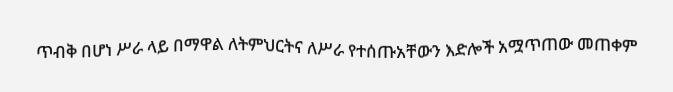ጥብቅ በሆነ ሥራ ላይ በማዋል ለትምህርትና ለሥራ የተሰጡአቸውን እድሎች አሟጥጠው መጠቀም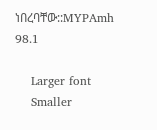ነበረባቸው::MYPAmh 98.1

    Larger font
    Smaller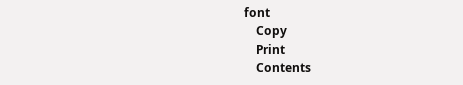font
    Copy
    Print
    Contents